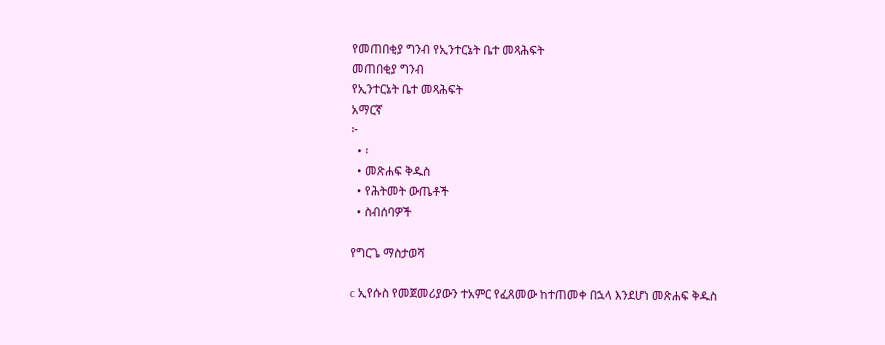የመጠበቂያ ግንብ የኢንተርኔት ቤተ መጻሕፍት
መጠበቂያ ግንብ
የኢንተርኔት ቤተ መጻሕፍት
አማርኛ
፦
  • ፡
  • መጽሐፍ ቅዱስ
  • የሕትመት ውጤቶች
  • ስብሰባዎች

የግርጌ ማስታወሻ

c ኢየሱስ የመጀመሪያውን ተአምር የፈጸመው ከተጠመቀ በኋላ እንደሆነ መጽሐፍ ቅዱስ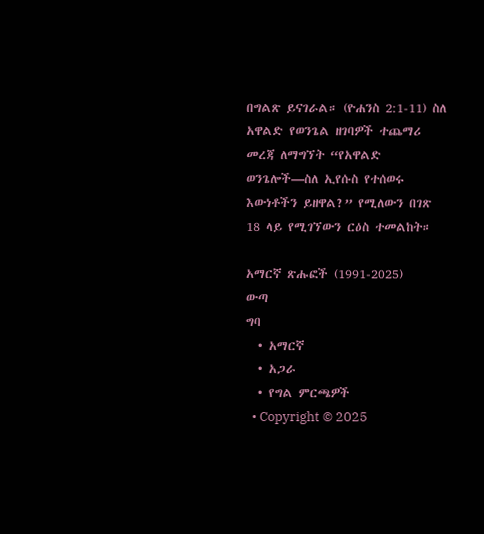በግልጽ ይናገራል። (ዮሐንስ 2:1-11) ስለ አዋልድ የወንጌል ዘገባዎች ተጨማሪ መረጃ ለማግኘት “የአዋልድ ወንጌሎች—ስለ ኢየሱስ የተሰወሩ እውነቶችን ይዘዋል?” የሚለውን በገጽ 18 ላይ የሚገኘውን ርዕስ ተመልከት።

አማርኛ ጽሑፎች (1991-2025)
ውጣ
ግባ
  • አማርኛ
  • አጋራ
  • የግል ምርጫዎች
  • Copyright © 2025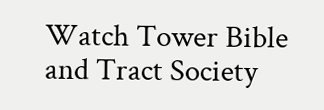Watch Tower Bible and Tract Society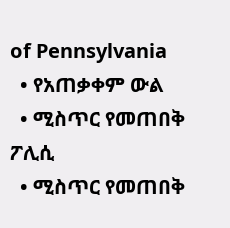of Pennsylvania
  • የአጠቃቀም ውል
  • ሚስጥር የመጠበቅ ፖሊሲ
  • ሚስጥር የመጠበቅ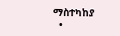ማስተካከያ
  •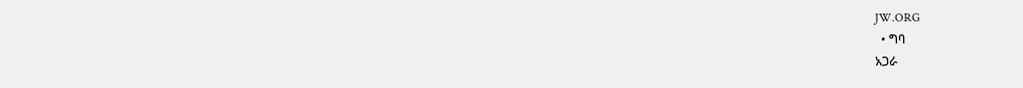JW.ORG
  • ግባ
አጋራ